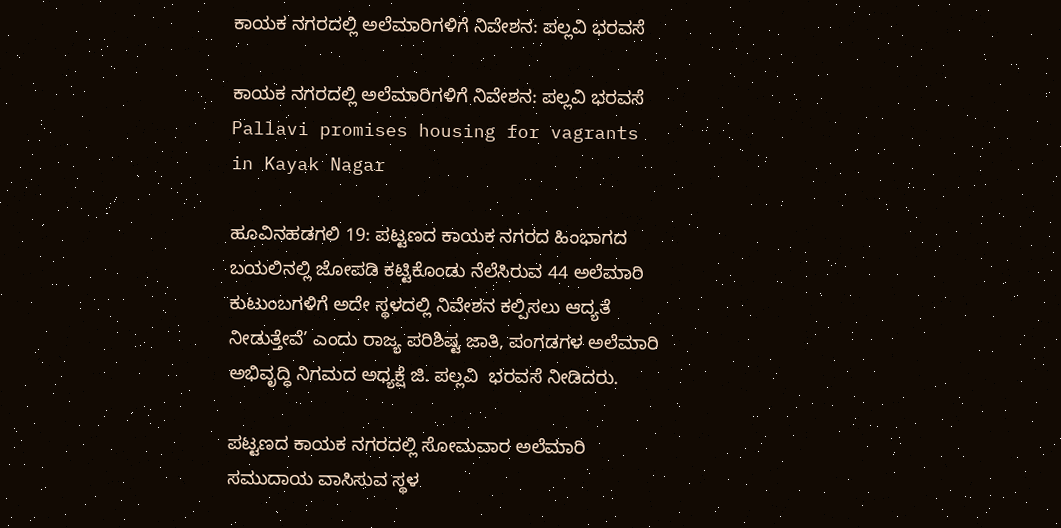ಕಾಯಕ ನಗರದಲ್ಲಿ ಅಲೆಮಾರಿಗಳಿಗೆ ನಿವೇಶನ: ಪಲ್ಲವಿ ಭರವಸೆ

ಕಾಯಕ ನಗರದಲ್ಲಿ ಅಲೆಮಾರಿಗಳಿಗೆ ನಿವೇಶನ: ಪಲ್ಲವಿ ಭರವಸೆ  Pallavi promises housing for vagrants in Kayak Nagar

ಹೂವಿನಹಡಗಲಿ 19: ಪಟ್ಟಣದ ಕಾಯಕ ನಗರದ ಹಿಂಭಾಗದ ಬಯಲಿನಲ್ಲಿ ಜೋಪಡಿ ಕಟ್ಟಿಕೊಂಡು ನೆಲೆಸಿರುವ 44 ಅಲೆಮಾರಿ ಕುಟುಂಬಗಳಿಗೆ ಅದೇ ಸ್ಥಳದಲ್ಲಿ ನಿವೇಶನ ಕಲ್ಪಿಸಲು ಆದ್ಯತೆ ನೀಡುತ್ತೇವೆ’ ಎಂದು ರಾಜ್ಯ ಪರಿಶಿಷ್ಟ ಜಾತಿ, ಪಂಗಡಗಳ ಅಲೆಮಾರಿ ಅಭಿವೃದ್ಧಿ ನಿಗಮದ ಅಧ್ಯಕ್ಷೆ ಜಿ. ಪಲ್ಲವಿ  ಭರವಸೆ ನೀಡಿದರು.

ಪಟ್ಟಣದ ಕಾಯಕ ನಗರದಲ್ಲಿ ಸೋಮವಾರ ಅಲೆಮಾರಿ ಸಮುದಾಯ ವಾಸಿಸುವ ಸ್ಥಳ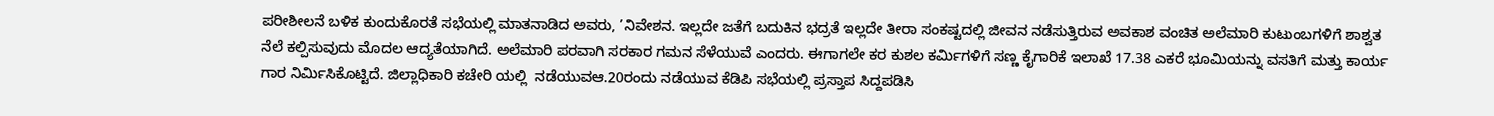ಪರೀಶೀಲನೆ ಬಳಿಕ ಕುಂದುಕೊರತೆ ಸಭೆಯಲ್ಲಿ ಮಾತನಾಡಿದ ಅವರು, ’ನಿವೇಶನ. ಇಲ್ಲದೇ ಜತೆಗೆ ಬದುಕಿನ ಭದ್ರತೆ ಇಲ್ಲದೇ ತೀರಾ ಸಂಕಷ್ಟದಲ್ಲಿ ಜೀವನ ನಡೆಸುತ್ತಿರುವ ಅವಕಾಶ ವಂಚಿತ ಅಲೆಮಾರಿ ಕುಟುಂಬಗಳಿಗೆ ಶಾಶ್ವತ ನೆಲೆ ಕಲ್ಪಿಸುವುದು ಮೊದಲ ಆದ್ಯತೆಯಾಗಿದೆ. ಅಲೆಮಾರಿ ಪರವಾಗಿ ಸರಕಾರ ಗಮನ ಸೆಳೆಯುವೆ ಎಂದರು. ಈಗಾಗಲೇ ಕರ ಕುಶಲ ಕರ್ಮಿಗಳಿಗೆ ಸಣ್ಣ ಕೈಗಾರಿಕೆ ಇಲಾಖೆ 17.38 ಎಕರೆ ಭೂಮಿಯನ್ನು ವಸತಿಗೆ ಮತ್ತು ಕಾರ್ಯ ಗಾರ ನಿರ್ಮಿಸಿಕೊಟ್ಟಿದೆ. ಜಿಲ್ಲಾಧಿಕಾರಿ ಕಚೇರಿ ಯಲ್ಲಿ  ನಡೆಯುವಆ.20ರಂದು ನಡೆಯುವ ಕೆಡಿಪಿ ಸಭೆಯಲ್ಲಿ ಪ್ರಸ್ತಾಪ ಸಿದ್ದಪಡಿಸಿ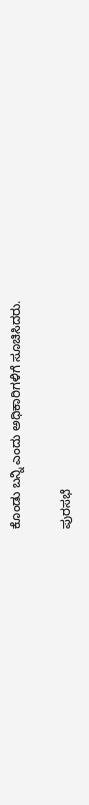ಕೊಂಡು ಬನ್ನಿ ಎಂದು ಅಧಿಕಾರಿಗಳಿಗೆ ಸೂಚಿಸಿದರು.

ಪುರಸಭೆ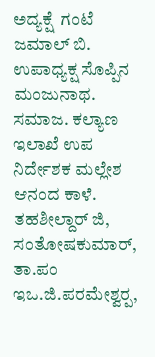ಅದ್ಯಕ್ಷೆ  ಗಂಟೆ ಜಮಾಲ್ ಬಿ. ಉಪಾಧ್ಯಕ್ಷ ಸೊಪ್ಪಿನ ಮಂಜುನಾಥ. ಸಮಾಜ. ಕಲ್ಯಾಣ ಇಲಾಖೆ ಉಪ ನಿರ್ದೇಶಕ ಮಲ್ಲೇಶ ಆನಂದ ಕಾಳೆ. ತಹಶೀಲ್ದಾರ್ ಜಿ, ಸಂತೋಷಕುಮಾರ್, ತಾ.ಪಂ ಇಒ.ಜಿ.ಪರಮೇಶ್ವರ‍್ಪ,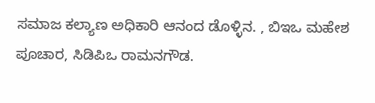ಸಮಾಜ ಕಲ್ಯಾಣ ಅಧಿಕಾರಿ ಆನಂದ ಡೊಳ್ಳಿನ. , ಬಿಇಒ ಮಹೇಶ ಪೂಚಾರ, ಸಿಡಿಪಿಒ ರಾಮನಗೌಡ.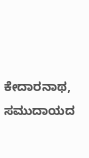ಕೇದಾರನಾಥ, ಸಮುದಾಯದ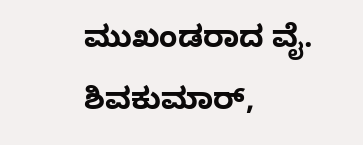ಮುಖಂಡರಾದ ವೈ. ಶಿವಕುಮಾರ್,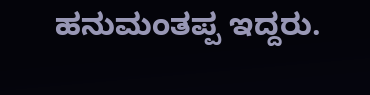ಹನುಮಂತಪ್ಪ ಇದ್ದರು.